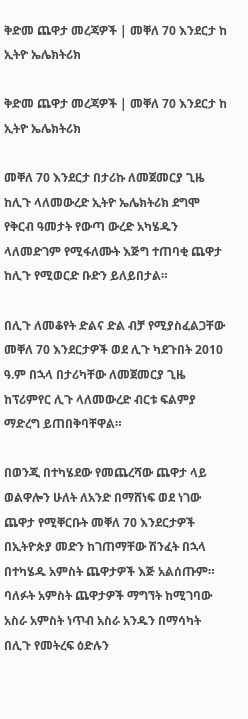ቅድመ ጨዋታ መረጃዎች | መቐለ 70 እንደርታ ከ ኢትዮ ኤሌክትሪክ

ቅድመ ጨዋታ መረጃዎች | መቐለ 70 እንደርታ ከ ኢትዮ ኤሌክትሪክ

መቐለ 70 እንደርታ በታሪኩ ለመጀመርያ ጊዜ ከሊጉ ላለመውረድ ኢትዮ ኤሌክትሪክ ደግሞ የቅርብ ዓመታት የውጣ ውረድ አካሄዱን ላለመድገም የሚፋለሙት እጅግ ተጠባቂ ጨዋታ ከሊጉ የሚወርድ ቡድን ይለይበታል።

በሊጉ ለመቆየት ድልና ድል ብቻ የሚያስፈልጋቸው መቐለ 70 እንደርታዎች ወደ ሊጉ ካደጉበት 2010 ዓ.ም በኋላ በታሪካቸው ለመጀመርያ ጊዜ ከፕሪምየር ሊጉ ላለመውረድ ብርቱ ፍልምያ ማድረግ ይጠበቅባቸዋል።

በወንጂ በተካሄደው የመጨረሻው ጨዋታ ላይ ወልዋሎን ሁለት ለአንድ በማሸነፍ ወደ ነገው ጨዋታ የሚቐርቡት መቐለ 70 እንደርታዎች በኢትዮጵያ መድን ከገጠማቸው ሽንፈት በኋላ በተካሄዱ አምስት ጨዋታዎች እጅ አልሰጡም። ባለፉት አምስት ጨዋታዎች ማግኘት ከሚገባው አስራ አምስት ነጥብ አስራ አንዱን በማሳካት በሊጉ የመትረፍ ዕድሉን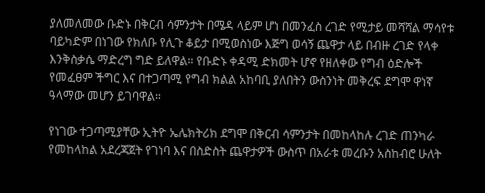ያለመለመው ቡድኑ በቅርብ ሳምንታት በሜዳ ላይም ሆነ በመንፈስ ረገድ የሚታይ መሻሻል ማሳየቱ ባይካድም በነገው የክለቡ የሊጉ ቆይታ በሚወስነው እጅግ ወሳኝ ጨዋታ ላይ በብዙ ረገድ የላቀ እንቅስቃሴ ማድረግ ግድ ይለዋል። የቡድኑ ቀዳሚ ድክመት ሆኖ የዘለቀው የግብ ዕድሎች የመፈፀም ችግር እና በተጋጣሚ የግብ ክልል አከባቢ ያለበትን ውስንነት መቅረፍ ደግሞ ዋነኛ ዓላማው መሆን ይገባዋል።

የነገው ተጋጣሚያቸው ኢትዮ ኤሌክትሪክ ደግሞ በቅርብ ሳምንታት በመከላከሉ ረገድ ጠንካራ የመከላከል አደረጃጀት የገነባ እና በስድስት ጨዋታዎች ውስጥ በአራቱ መረቡን አስከብሮ ሁለት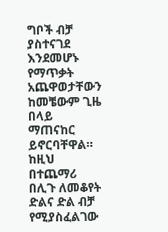ግቦች ብቻ ያስተናገደ እንደመሆኑ የማጥቃት አጨዋወታቸውን ከመቼውም ጊዜ በላይ ማጠናከር ይኖርባቸዋል። ከዚህ በተጨማሪ በሊጉ ለመቆየት ድልና ድል ብቻ የሚያስፈልገው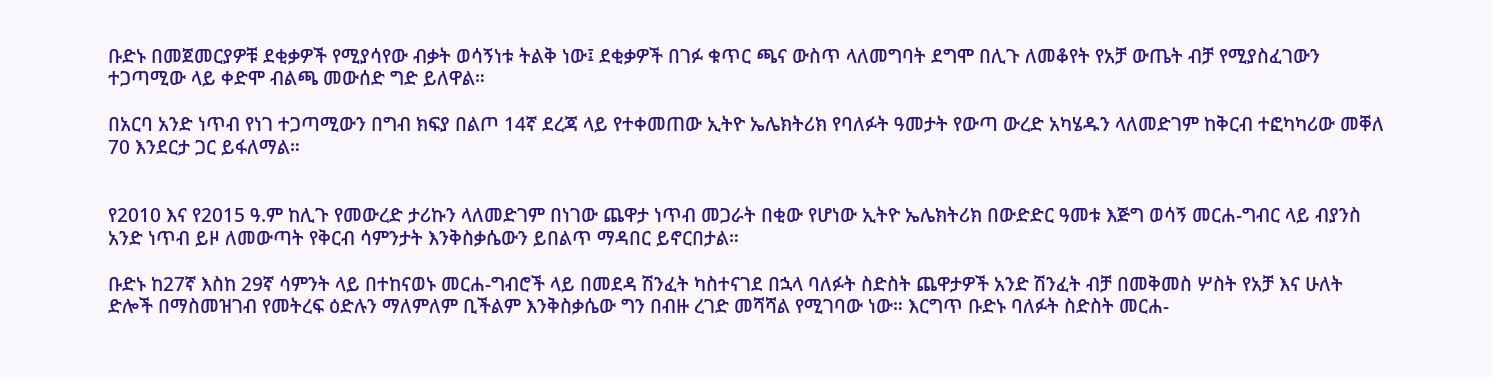ቡድኑ በመጀመርያዎቹ ደቂቃዎች የሚያሳየው ብቃት ወሳኝነቱ ትልቅ ነው፤ ደቂቃዎች በገፉ ቁጥር ጫና ውስጥ ላለመግባት ደግሞ በሊጉ ለመቆየት የአቻ ውጤት ብቻ የሚያስፈገውን ተጋጣሚው ላይ ቀድሞ ብልጫ መውሰድ ግድ ይለዋል።

በአርባ አንድ ነጥብ የነገ ተጋጣሚውን በግብ ክፍያ በልጦ 14ኛ ደረጃ ላይ የተቀመጠው ኢትዮ ኤሌክትሪክ የባለፉት ዓመታት የውጣ ውረድ አካሄዱን ላለመድገም ከቅርብ ተፎካካሪው መቐለ 70 እንደርታ ጋር ይፋለማል።


የ2010 እና የ2015 ዓ.ም ከሊጉ የመውረድ ታሪኩን ላለመድገም በነገው ጨዋታ ነጥብ መጋራት በቂው የሆነው ኢትዮ ኤሌክትሪክ በውድድር ዓመቱ እጅግ ወሳኝ መርሐ-ግብር ላይ ብያንስ አንድ ነጥብ ይዞ ለመውጣት የቅርብ ሳምንታት እንቅስቃሴውን ይበልጥ ማዳበር ይኖርበታል።

ቡድኑ ከ27ኛ እስከ 29ኛ ሳምንት ላይ በተከናወኑ መርሐ-ግብሮች ላይ በመደዳ ሽንፈት ካስተናገደ በኋላ ባለፉት ስድስት ጨዋታዎች አንድ ሽንፈት ብቻ በመቅመስ ሦስት የአቻ እና ሁለት ድሎች በማስመዝገብ የመትረፍ ዕድሉን ማለምለም ቢችልም እንቅስቃሴው ግን በብዙ ረገድ መሻሻል የሚገባው ነው። እርግጥ ቡድኑ ባለፉት ስድስት መርሐ-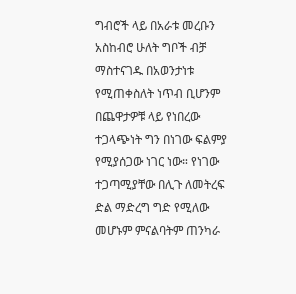ግብሮች ላይ በአራቱ መረቡን አስከብሮ ሁለት ግቦች ብቻ ማስተናገዱ በአወንታነቱ የሚጠቀስለት ነጥብ ቢሆንም በጨዋታዎቹ ላይ የነበረው ተጋላጭነት ግን በነገው ፍልምያ የሚያሰጋው ነገር ነው። የነገው ተጋጣሚያቸው በሊጉ ለመትረፍ ድል ማድረግ ግድ የሚለው መሆኑም ምናልባትም ጠንካራ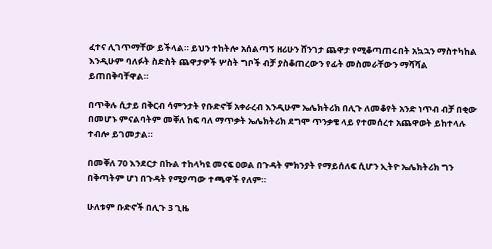ፈተና ሊገጥማቸው ይችላል። ይህን ተከትሎ አሰልጣኝ ዘሪሁን ሸንገታ ጨዋታ የሚቆጣጠሩበት አኳኋን ማስተካከል እንዲሁም ባለፉት ስድስት ጨዋታዎች ሦስት ግቦች ብቻ ያስቆጠረውን የፊት መስመራቸውን ማሻሻል ይጠበቅባቸዋል።

በጥቅሉ ሲታይ በቅርብ ሳምንታት የቡድኖቹ አቀራረብ እንዲሁም ኤሌክትሪክ በሊጉ ለመቆየት አንድ ነጥብ ብቻ በቂው በመሆኑ ምናልባትም መቐለ ከፍ ባለ ማጥቃት ኤሌክትሪክ ደግሞ ጥንቃቄ ላይ የተመሰረተ አጨዋወት ይከተላሉ ተብሎ ይገመታል።

በመቐለ 70 እንደርታ በኩል ተከላካዩ መናፍ ዐወል በጉዳት ምክንያት የማይሰለፍ ሲሆን ኢትዮ ኤሌክትሪክ ግን በቅጣትም ሆነ በጉዳት የሚያጣው ተጫዋች የለም።

ሁለቱም ቡድኖች በሊጉ 3 ጊዜ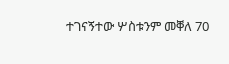ተገናኝተው ሦስቱንም መቐለ 70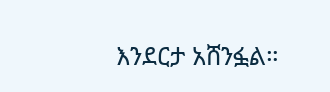እንደርታ አሸንፏል።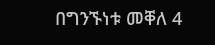በግንኙነቱ መቐለ 4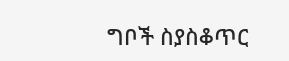ግቦች ስያስቆጥር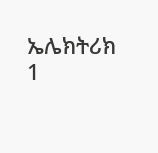ኤሌክትሪክ 1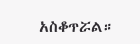አስቆጥሯል።